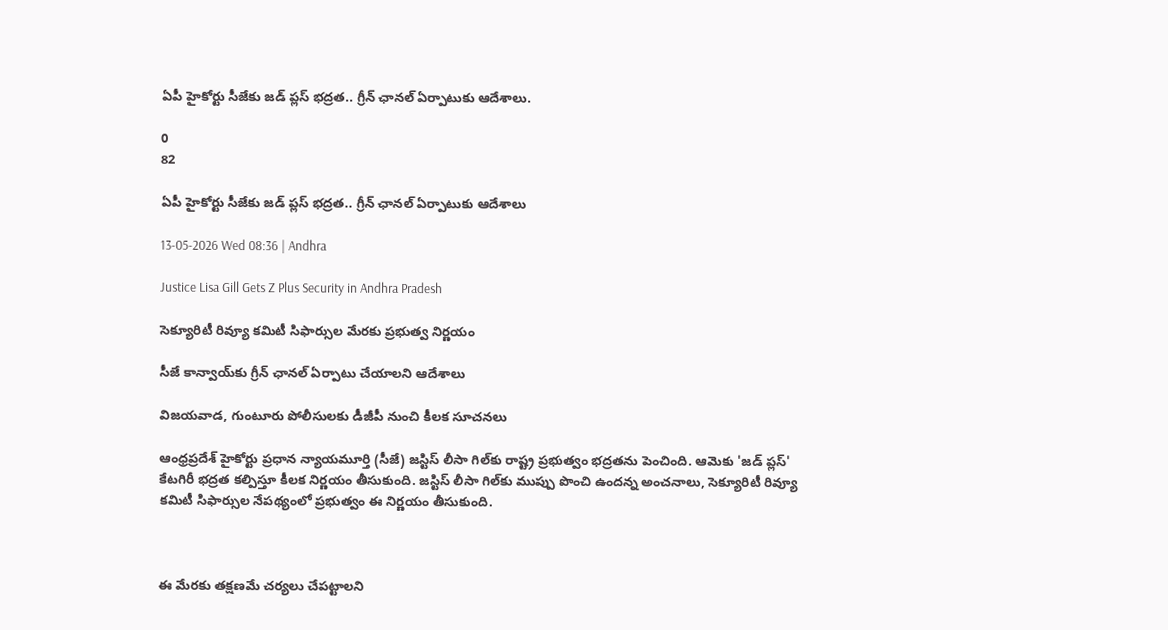ఏపీ హైకోర్టు సీజేకు జడ్ ప్లస్ భద్రత.. గ్రీన్ ఛానల్ ఏర్పాటుకు ఆదేశాలు.

0
82

ఏపీ హైకోర్టు సీజేకు జడ్ ప్లస్ భద్రత.. గ్రీన్ ఛానల్ ఏర్పాటుకు ఆదేశాలు

13-05-2026 Wed 08:36 | Andhra

Justice Lisa Gill Gets Z Plus Security in Andhra Pradesh

సెక్యూరిటీ రివ్యూ కమిటీ సిఫార్సుల మేరకు ప్రభుత్వ నిర్ణయం

సీజే కాన్వాయ్‌కు గ్రీన్ ఛానల్ ఏర్పాటు చేయాలని ఆదేశాలు

విజయవాడ, గుంటూరు పోలీసులకు డీజీపీ నుంచి కీలక సూచనలు

ఆంధ్రప్రదేశ్ హైకోర్టు ప్రధాన న్యాయమూర్తి (సీజే) జస్టిస్ లీసా గిల్‌కు రాష్ట్ర ప్రభుత్వం భద్రతను పెంచింది. ఆమెకు 'జడ్ ప్లస్' కేటగిరీ భద్రత కల్పిస్తూ కీలక నిర్ణయం తీసుకుంది. జస్టిస్ లీసా గిల్‌కు ముప్పు పొంచి ఉందన్న అంచనాలు, సెక్యూరిటీ రివ్యూ కమిటీ సిఫార్సుల నేపథ్యంలో ప్రభుత్వం ఈ నిర్ణయం తీసుకుంది.



ఈ మేరకు తక్షణమే చర్యలు చేపట్టాలని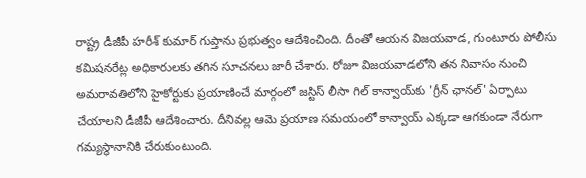రాష్ట్ర డీజీపీ హరీశ్ కుమార్ గుప్తాను ప్రభుత్వం ఆదేశించింది. దీంతో ఆయన విజయవాడ, గుంటూరు పోలీసు కమిషనరేట్ల అధికారులకు తగిన సూచనలు జారీ చేశారు. రోజూ విజయవాడలోని తన నివాసం నుంచి అమరావతిలోని హైకోర్టుకు ప్రయాణించే మార్గంలో జస్టిస్ లీసా గిల్ కాన్వాయ్‌కు 'గ్రీన్ ఛానల్' ఏర్పాటు చేయాలని డీజీపీ ఆదేశించారు. దీనివల్ల ఆమె ప్రయాణ సమయంలో కాన్వాయ్‌ ఎక్కడా ఆగకుండా నేరుగా గమ్యస్థానానికి చేరుకుంటుంది.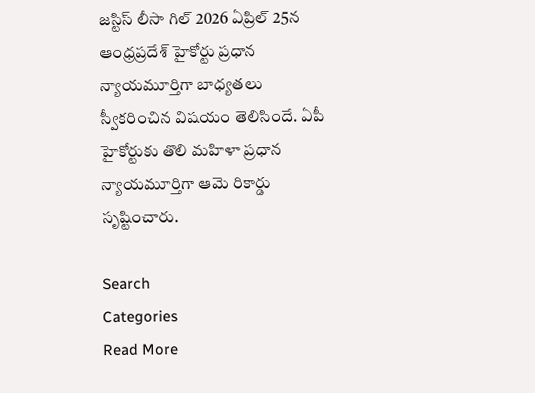జస్టిస్ లీసా గిల్ 2026 ఏప్రిల్ 25న ఆంధ్రప్రదేశ్ హైకోర్టు ప్రధాన న్యాయమూర్తిగా బాధ్యతలు స్వీకరించిన విషయం తెలిసిందే. ఏపీ హైకోర్టుకు తొలి మహిళా ప్రధాన న్యాయమూర్తిగా ఆమె రికార్డు సృష్టించారు.

Search
Categories
Read More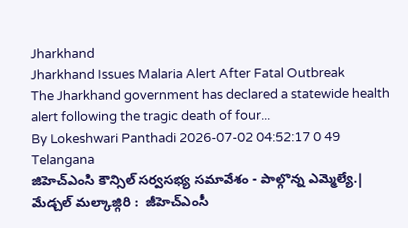Jharkhand
Jharkhand Issues Malaria Alert After Fatal Outbreak
The Jharkhand government has declared a statewide health alert following the tragic death of four...
By Lokeshwari Panthadi 2026-07-02 04:52:17 0 49
Telangana
జిహెచ్ఎంసి కౌన్సిల్ సర్వసభ్య సమావేశం - పాల్గొన్న ఎమ్మెల్యే.|
మేడ్చల్ మల్కాజ్గిరి :  జీహెచ్ఎంసీ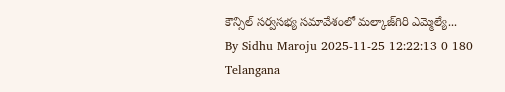కౌన్సిల్ సర్వసభ్య సమావేశంలో మల్కాజ్‌గిరి ఎమ్మెల్యే...
By Sidhu Maroju 2025-11-25 12:22:13 0 180
Telangana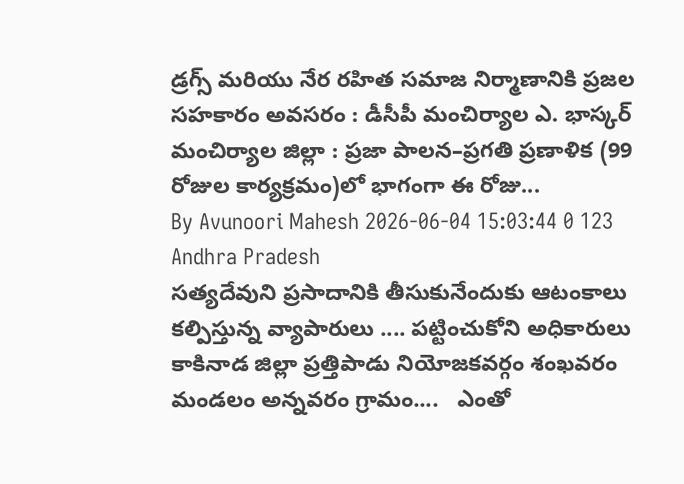డ్రగ్స్ మరియు నేర రహిత సమాజ నిర్మాణానికి ప్రజల సహకారం అవసరం : డీసీపీ మంచిర్యాల ఎ. భాస్కర్
మంచిర్యాల జిల్లా : ప్రజా పాలన–ప్రగతి ప్రణాళిక (99 రోజుల కార్యక్రమం)లో భాగంగా ఈ రోజు...
By Avunoori Mahesh 2026-06-04 15:03:44 0 123
Andhra Pradesh
సత్యదేవుని ప్రసాదానికి తీసుకునేందుకు ఆటంకాలు కల్పిస్తున్న వ్యాపారులు .... పట్టించుకోని అధికారులు
కాకినాడ జిల్లా ప్రత్తిపాడు నియోజకవర్గం శంఖవరం మండలం అన్నవరం గ్రామం....   ఎంతో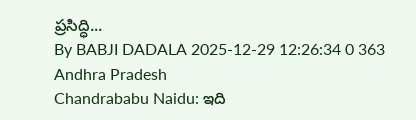ప్రసిద్ధి...
By BABJI DADALA 2025-12-29 12:26:34 0 363
Andhra Pradesh
Chandrababu Naidu: ఇది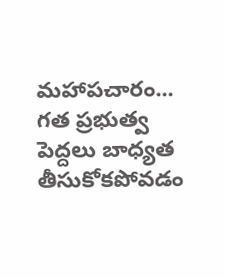మహాపచారం... గత ప్రభుత్వ పెద్దలు బాధ్యత తీసుకోకపోవడం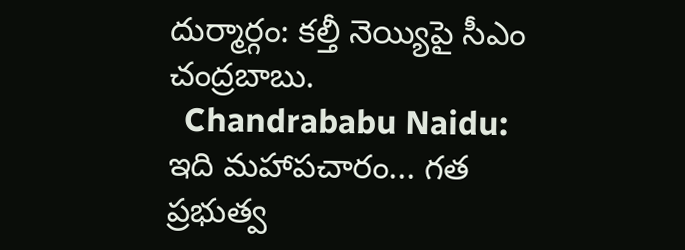దుర్మార్గం: కల్తీ నెయ్యిపై సీఎం చంద్రబాబు.
  Chandrababu Naidu: ఇది మహాపచారం... గత ప్రభుత్వ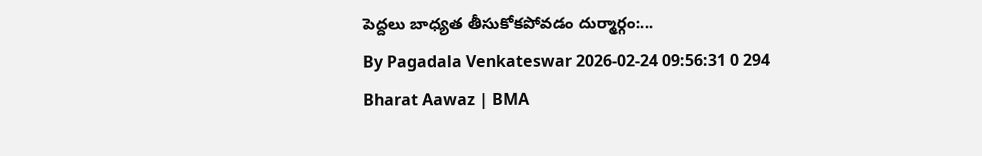పెద్దలు బాధ్యత తీసుకోకపోవడం దుర్మార్గం:...
By Pagadala Venkateswar 2026-02-24 09:56:31 0 294
Bharat Aawaz | BMA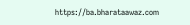https://ba.bharataawaz.com